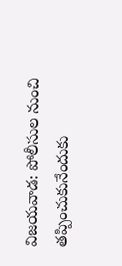విజయవాడ: పోలీసుల నుంచి తప్పించుకునేందుకు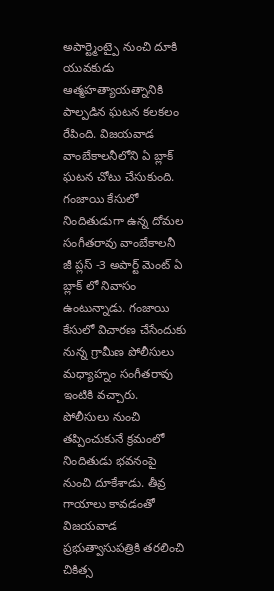అపార్ట్మెంట్పై నుంచి దూకి యువకుడు ఆత్మహత్యాయత్నానికి పాల్పడిన ఘటన కలకలం రేపింది. విజయవాడ వాంబేకాలనీలోని ఏ బ్లాక్ ఘటన చోటు చేసుకుంది. గంజాయి కేసులో నిందితుడుగా ఉన్న దోమల సంగీతరావు వాంబేకాలనీ జీ ప్లస్ -3 అపార్ట్ మెంట్ ఏ బ్లాక్ లో నివాసం ఉంటున్నాడు. గంజాయి కేసులో విచారణ చేసేందుకు నున్న గ్రామీణ పోలీసులు మధ్యాహ్నం సంగీతరావు ఇంటికి వచ్చారు. పోలీసులు నుంచి తప్పించుకునే క్రమంలో నిందితుడు భవనంపై నుంచి దూకేశాడు. తీవ్ర గాయాలు కావడంతో విజయవాడ ప్రభుత్వాసుపత్రికి తరలించి చికిత్స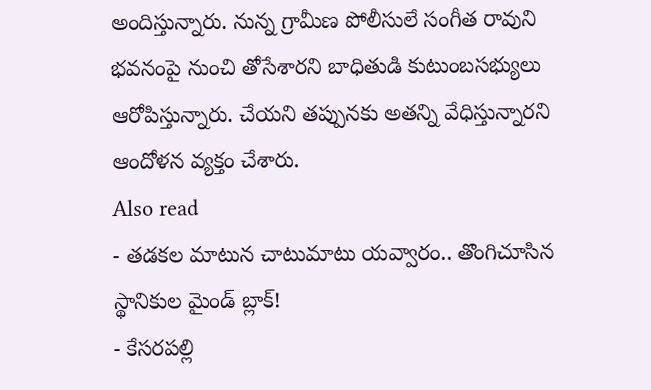అందిస్తున్నారు. నున్న గ్రామీణ పోలీసులే సంగీత రావుని భవనంపై నుంచి తోసేశారని బాధితుడి కుటుంబసభ్యులు ఆరోపిస్తున్నారు. చేయని తప్పునకు అతన్ని వేధిస్తున్నారని ఆందోళన వ్యక్తం చేశారు.
Also read
- తడకల మాటున చాటుమాటు యవ్వారం.. తొంగిచూసిన స్థానికుల మైండ్ బ్లాక్!
- కేసరపల్లి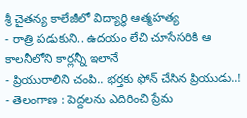శ్రీ చైతన్య కాలేజీలో విద్యార్థి ఆత్మహత్య
- రాత్రి పడుకుని.. ఉదయం లేచి చూసేసరికి ఆ కాలనీలోని కార్లన్నీ ఇలానే
- ప్రియురాలిని చంపి.. భర్తకు ఫోన్ చేసిన ప్రియుడు..!
- తెలంగాణ : పెద్దలను ఎదిరించి ప్రేమ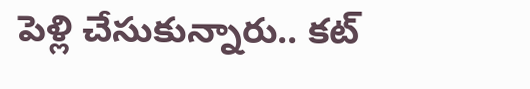పెళ్లి చేసుకున్నారు.. కట్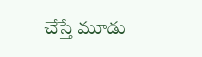చేస్తే మూడు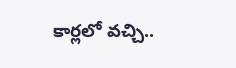కార్లలో వచ్చి..